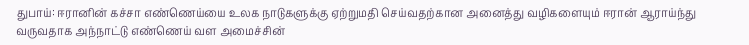துபாய்: ஈரானின் கச்சா எண்ணெய்யை உலக நாடுகளுக்கு ஏற்றுமதி செய்வதற்கான அனைத்து வழிகளையும் ஈரான் ஆராய்ந்து வருவதாக அந்நாட்டு எண்ணெய் வள அமைச்சின்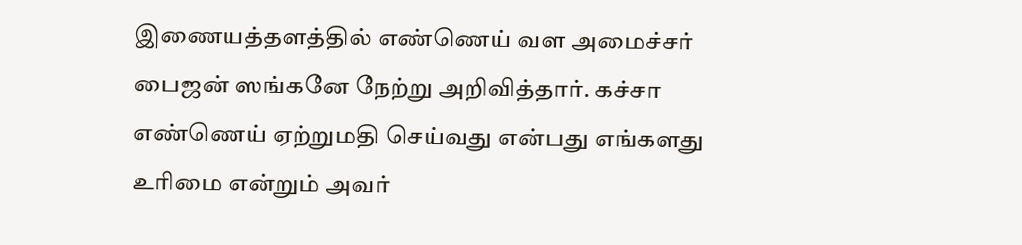இணையத்தளத்தில் எண்ணெய் வள அமைச்சர் பைஜன் ஸங்கனே நேற்று அறிவித்தார். கச்சா எண்ணெய் ஏற்றுமதி செய்வது என்பது எங்களது உரிமை என்றும் அவர்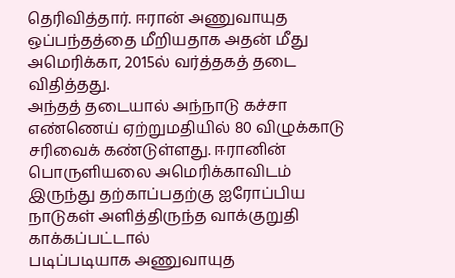தெரிவித்தார். ஈரான் அணுவாயுத ஒப்பந்தத்தை மீறியதாக அதன் மீது அமெரிக்கா, 2015ல் வர்த்தகத் தடை விதித்தது.
அந்தத் தடையால் அந்நாடு கச்சா எண்ணெய் ஏற்றுமதியில் 80 விழுக்காடு சரிவைக் கண்டுள்ளது. ஈரானின் பொருளியலை அமெரிக்காவிடம் இருந்து தற்காப்பதற்கு ஐரோப்பிய நாடுகள் அளித்திருந்த வாக்குறுதி காக்கப்பட்டால்
படிப்படியாக அணுவாயுத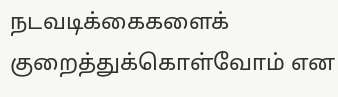நடவடிக்கைகளைக் குறைத்துக்கொள்வோம் என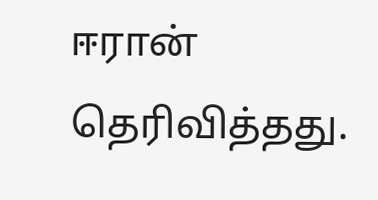ஈரான் தெரிவித்தது.